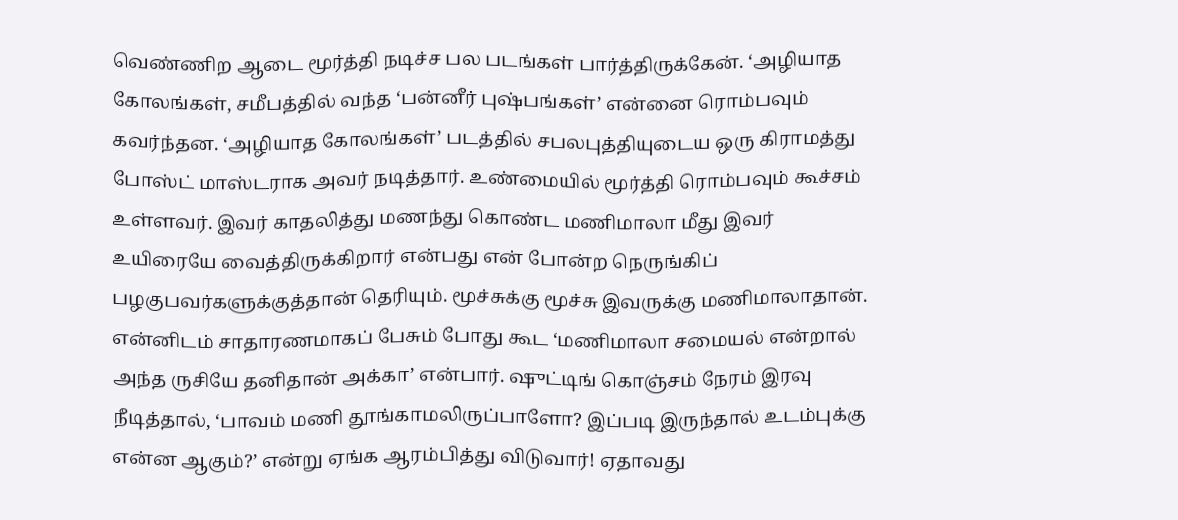வெண்ணிற ஆடை மூர்த்தி நடிச்ச பல படங்கள் பார்த்திருக்கேன். ‘அழியாத கோலங்கள், சமீபத்தில் வந்த ‘பன்னீர் புஷ்பங்கள்’ என்னை ரொம்பவும் கவர்ந்தன. ‘அழியாத கோலங்கள்’ படத்தில் சபலபுத்தியுடைய ஒரு கிராமத்து போஸ்ட் மாஸ்டராக அவர் நடித்தார். உண்மையில் மூர்த்தி ரொம்பவும் கூச்சம் உள்ளவர். இவர் காதலித்து மணந்து கொண்ட மணிமாலா மீது இவர் உயிரையே வைத்திருக்கிறார் என்பது என் போன்ற நெருங்கிப் பழகுபவர்களுக்குத்தான் தெரியும். மூச்சுக்கு மூச்சு இவருக்கு மணிமாலாதான். என்னிடம் சாதாரணமாகப் பேசும் போது கூட ‘மணிமாலா சமையல் என்றால் அந்த ருசியே தனிதான் அக்கா’ என்பார். ஷுட்டிங் கொஞ்சம் நேரம் இரவு நீடித்தால், ‘பாவம் மணி தூங்காமலிருப்பாளோ? இப்படி இருந்தால் உடம்புக்கு என்ன ஆகும்?’ என்று ஏங்க ஆரம்பித்து விடுவார்! ஏதாவது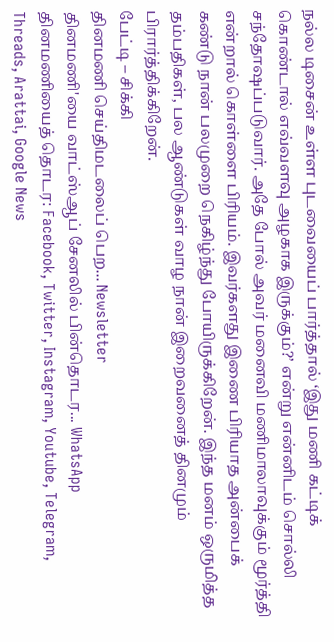நல்ல டிசைன் உள்ள புடவையைப் பார்த்தால் ‘இது மணி கட்டிக் கொண்டால் எவ்வளவு அழகாக இருக்கும்?’ என்று என்னிடம் சொல்லி சந்தோஷப்படுவார். அதே போல் அவர் மனைவி மணிமாலாவுக்கும் மூர்த்தி என்றால் கொள்ளை பிரியம். இவர்களது இணை பிரியாத அன்பைக் கண்டு நான் பலமுறை நெகிழ்ந்து போயிருக்கிறேன். இந்த மனம் ஒருமித்த தம்பதிகள், பல ஆண்டுகள் வாழ நான் இறைவனைத் தினமும் பிரார்த்திக்கிறேன்.
பேட்டி – சிக்கி
தினமணி செய்திமடலைப் பெற... Newsletter
தினமணி'யை வாட்ஸ்ஆப் சேனலில் பின்தொடர... WhatsApp
தினமணியைத் தொடர: Facebook, Twitter, Instagram, Youtube, Telegram, Threads, Arattai, Google News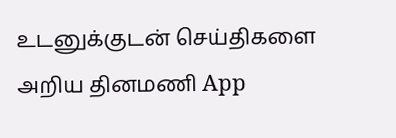உடனுக்குடன் செய்திகளை அறிய தினமணி App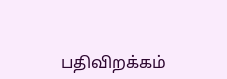பதிவிறக்கம்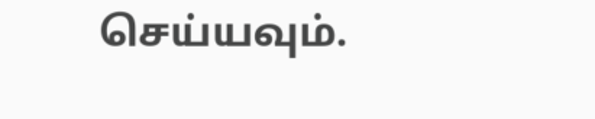செய்யவும்.